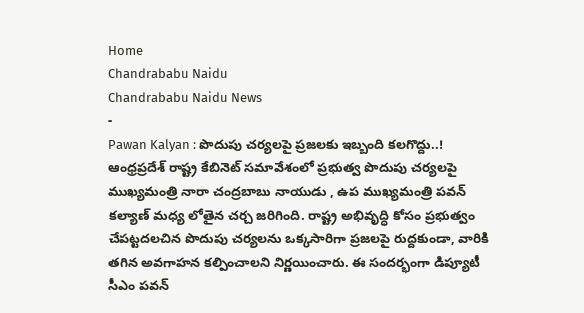Home
Chandrababu Naidu
Chandrababu Naidu News
-
Pawan Kalyan : పొదుపు చర్యలపై ప్రజలకు ఇబ్బంది కలగొద్దు..!
ఆంధ్రప్రదేశ్ రాష్ట్ర కేబినెట్ సమావేశంలో ప్రభుత్వ పొదుపు చర్యలపై ముఖ్యమంత్రి నారా చంద్రబాబు నాయుడు , ఉప ముఖ్యమంత్రి పవన్ కల్యాణ్ మధ్య లోతైన చర్చ జరిగింది. రాష్ట్ర అభివృద్ధి కోసం ప్రభుత్వం చేపట్టదలచిన పొదుపు చర్యలను ఒక్కసారిగా ప్రజలపై రుద్దకుండా, వారికి తగిన అవగాహన కల్పించాలని నిర్ణయించారు. ఈ సందర్భంగా డిప్యూటీ సీఎం పవన్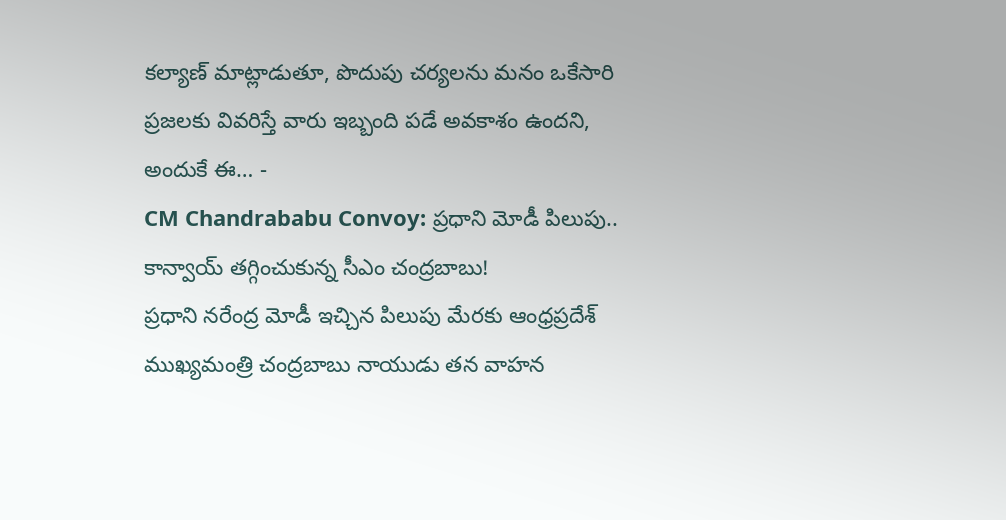కల్యాణ్ మాట్లాడుతూ, పొదుపు చర్యలను మనం ఒకేసారి ప్రజలకు వివరిస్తే వారు ఇబ్బంది పడే అవకాశం ఉందని, అందుకే ఈ… -
CM Chandrababu Convoy: ప్రధాని మోడీ పిలుపు.. కాన్వాయ్ తగ్గించుకున్న సీఎం చంద్రబాబు!
ప్రధాని నరేంద్ర మోడీ ఇచ్చిన పిలుపు మేరకు ఆంధ్రప్రదేశ్ ముఖ్యమంత్రి చంద్రబాబు నాయుడు తన వాహన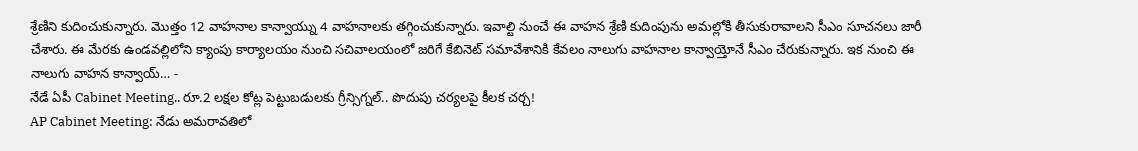శ్రేణిని కుదించుకున్నారు. మొత్తం 12 వాహనాల కాన్వాయ్ను 4 వాహనాలకు తగ్గించుకున్నారు. ఇవాల్టి నుంచే ఈ వాహన శ్రేణి కుదింపును అమల్లోకి తీసుకురావాలని సీఎం సూచనలు జారీ చేశారు. ఈ మేరకు ఉండవల్లిలోని క్యాంపు కార్యాలయం నుంచి సచివాలయంలో జరిగే కేబినెట్ సమావేశానికి కేవలం నాలుగు వాహనాల కాన్వాయ్తోనే సీఎం చేరుకున్నారు. ఇక నుంచి ఈ నాలుగు వాహన కాన్వాయ్… -
నేడే ఏపీ Cabinet Meeting.. రూ.2 లక్షల కోట్ల పెట్టుబడులకు గ్రీన్సిగ్నల్.. పొదుపు చర్యలపై కీలక చర్చ!
AP Cabinet Meeting: నేడు అమరావతిలో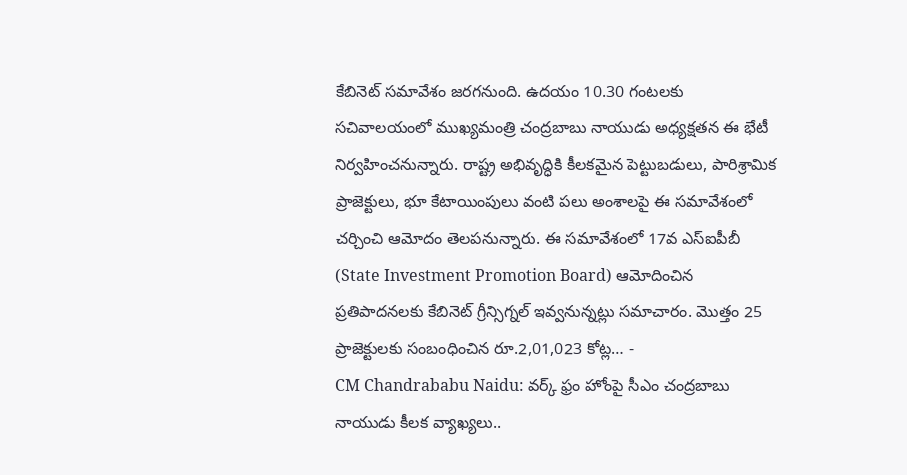కేబినెట్ సమావేశం జరగనుంది. ఉదయం 10.30 గంటలకు సచివాలయంలో ముఖ్యమంత్రి చంద్రబాబు నాయుడు అధ్యక్షతన ఈ భేటీ నిర్వహించనున్నారు. రాష్ట్ర అభివృద్ధికి కీలకమైన పెట్టుబడులు, పారిశ్రామిక ప్రాజెక్టులు, భూ కేటాయింపులు వంటి పలు అంశాలపై ఈ సమావేశంలో చర్చించి ఆమోదం తెలపనున్నారు. ఈ సమావేశంలో 17వ ఎస్ఐపీబీ (State Investment Promotion Board) ఆమోదించిన ప్రతిపాదనలకు కేబినెట్ గ్రీన్సిగ్నల్ ఇవ్వనున్నట్లు సమాచారం. మొత్తం 25 ప్రాజెక్టులకు సంబంధించిన రూ.2,01,023 కోట్ల… -
CM Chandrababu Naidu: వర్క్ ఫ్రం హోంపై సీఎం చంద్రబాబు నాయుడు కీలక వ్యాఖ్యలు..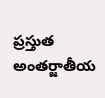ప్రస్తుత అంతర్జాతీయ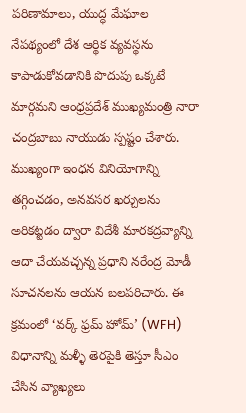పరిణామాలు, యుద్ధ మేఘాల నేపథ్యంలో దేశ ఆర్థిక వ్యవస్థను కాపాడుకోవడానికి పొదుపు ఒక్కటే మార్గమని ఆంధ్రప్రదేశ్ ముఖ్యమంత్రి నారా చంద్రబాబు నాయుడు స్పష్టం చేశారు. ముఖ్యంగా ఇంధన వినియోగాన్ని తగ్గించడం, అనవసర ఖర్చులను అరికట్టడం ద్వారా విదేశీ మారకద్రవ్యాన్ని ఆదా చేయవచ్చన్న ప్రధాని నరేంద్ర మోడీ సూచనలను ఆయన బలపరిచారు. ఈ క్రమంలో ‘వర్క్ ఫ్రమ్ హోమ్’ (WFH) విధానాన్ని మళ్ళీ తెరపైకి తెస్తూ సీఎం చేసిన వ్యాఖ్యలు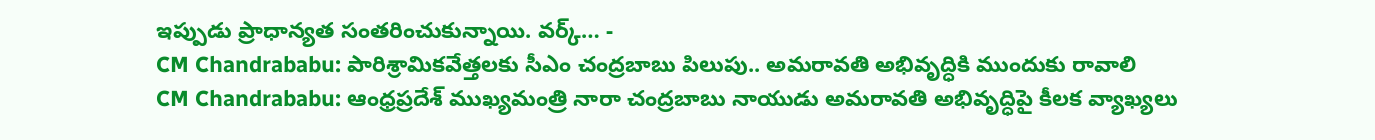ఇప్పుడు ప్రాధాన్యత సంతరించుకున్నాయి. వర్క్… -
CM Chandrababu: పారిశ్రామికవేత్తలకు సీఎం చంద్రబాబు పిలుపు.. అమరావతి అభివృద్ధికి ముందుకు రావాలి
CM Chandrababu: ఆంధ్రప్రదేశ్ ముఖ్యమంత్రి నారా చంద్రబాబు నాయుడు అమరావతి అభివృద్ధిపై కీలక వ్యాఖ్యలు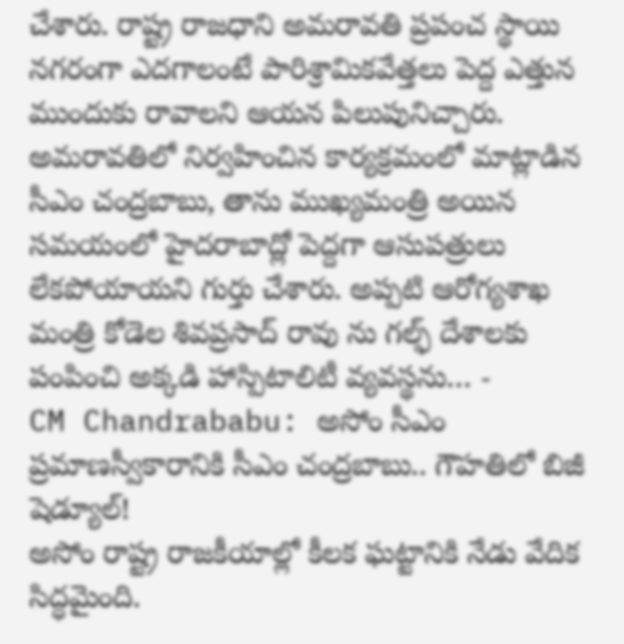చేశారు. రాష్ట్ర రాజధాని అమరావతి ప్రపంచ స్థాయి నగరంగా ఎదగాలంటే పారిశ్రామికవేత్తలు పెద్ద ఎత్తున ముందుకు రావాలని ఆయన పిలుపునిచ్చారు. అమరావతిలో నిర్వహించిన కార్యక్రమంలో మాట్లాడిన సీఎం చంద్రబాబు, తాను ముఖ్యమంత్రి అయిన సమయంలో హైదరాబాద్లో పెద్దగా ఆసుపత్రులు లేకపోయాయని గుర్తు చేశారు. అప్పటి ఆరోగ్యశాఖ మంత్రి కోడెల శివప్రసాద్ రావు ను గల్ఫ్ దేశాలకు పంపించి అక్కడి హాస్పిటాలిటీ వ్యవస్థను… -
CM Chandrababu: అసోం సీఎం ప్రమాణస్వీకారానికి సీఎం చంద్రబాబు.. గౌహతిలో బిజీ షెడ్యూల్!
అసోం రాష్ట్ర రాజకీయాల్లో కీలక ఘట్టానికి నేడు వేదిక సిద్ధమైంది.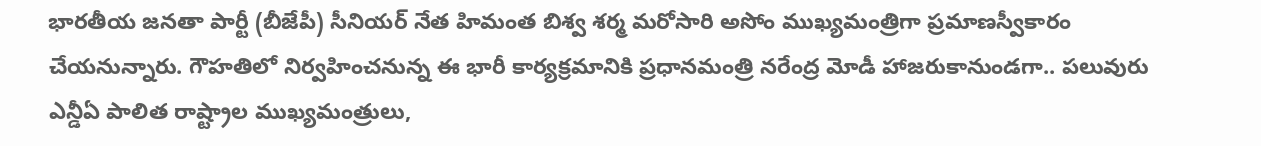భారతీయ జనతా పార్టీ (బీజేపీ) సీనియర్ నేత హిమంత బిశ్వ శర్మ మరోసారి అసోం ముఖ్యమంత్రిగా ప్రమాణస్వీకారం చేయనున్నారు. గౌహతిలో నిర్వహించనున్న ఈ భారీ కార్యక్రమానికి ప్రధానమంత్రి నరేంద్ర మోడీ హాజరుకానుండగా.. పలువురు ఎన్డీఏ పాలిత రాష్ట్రాల ముఖ్యమంత్రులు,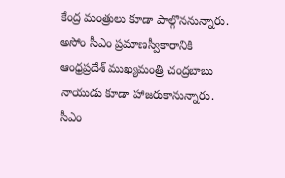కేంద్ర మంత్రులు కూడా పాల్గొననున్నారు. అసోం సీఎం ప్రమాణస్వీకారానికి ఆంధ్రప్రదేశ్ ముఖ్యమంత్రి చంద్రబాబు నాయుడు కూడా హాజరుకానున్నారు. సీఎం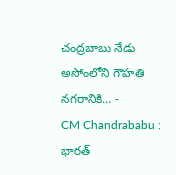చంద్రబాబు నేడు అసోంలోని గౌహతి నగరానికి… -
CM Chandrababu : భారత్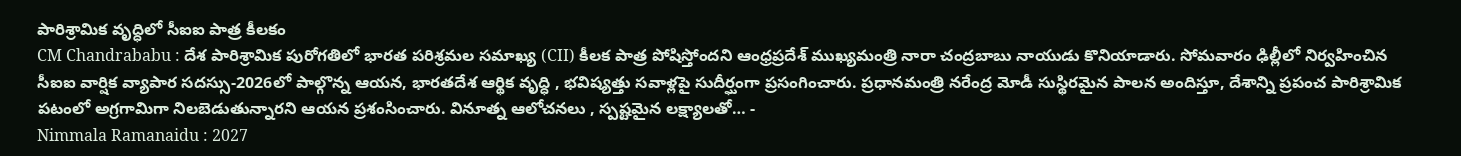పారిశ్రామిక వృద్ధిలో సీఐఐ పాత్ర కీలకం
CM Chandrababu : దేశ పారిశ్రామిక పురోగతిలో భారత పరిశ్రమల సమాఖ్య (CII) కీలక పాత్ర పోషిస్తోందని ఆంధ్రప్రదేశ్ ముఖ్యమంత్రి నారా చంద్రబాబు నాయుడు కొనియాడారు. సోమవారం ఢిల్లీలో నిర్వహించిన సీఐఐ వార్షిక వ్యాపార సదస్సు-2026లో పాల్గొన్న ఆయన, భారతదేశ ఆర్థిక వృద్ధి , భవిష్యత్తు సవాళ్లపై సుదీర్ఘంగా ప్రసంగించారు. ప్రధానమంత్రి నరేంద్ర మోడీ సుస్థిరమైన పాలన అందిస్తూ, దేశాన్ని ప్రపంచ పారిశ్రామిక పటంలో అగ్రగామిగా నిలబెడుతున్నారని ఆయన ప్రశంసించారు. వినూత్న ఆలోచనలు , స్పష్టమైన లక్ష్యాలతో… -
Nimmala Ramanaidu : 2027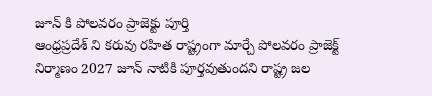జూన్ కి పోలవరం ప్రాజెక్టు పూర్తి
ఆంధ్రప్రదేశ్ ని కరువు రహిత రాష్ట్రంగా మార్చే పోలవరం ప్రాజెక్ట్ నిర్మాణం 2027 జూన్ నాటికి పూర్తవుతుందని రాష్ట్ర జల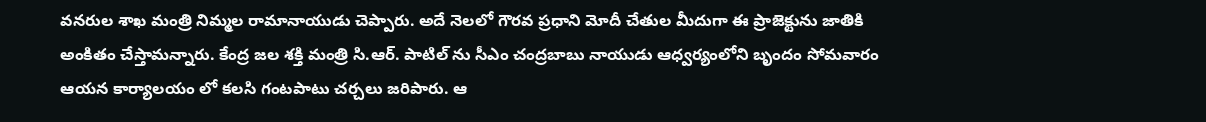వనరుల శాఖ మంత్రి నిమ్మల రామానాయుడు చెప్పారు. అదే నెలలో గౌరవ ప్రధాని మోదీ చేతుల మీదుగా ఈ ప్రాజెక్టును జాతికి అంకితం చేస్తామన్నారు. కేంద్ర జల శక్తి మంత్రి సి.ఆర్. పాటిల్ ను సీఎం చంద్రబాబు నాయుడు ఆధ్వర్యంలోని బృందం సోమవారం ఆయన కార్యాలయం లో కలసి గంటపాటు చర్చలు జరిపారు. ఆ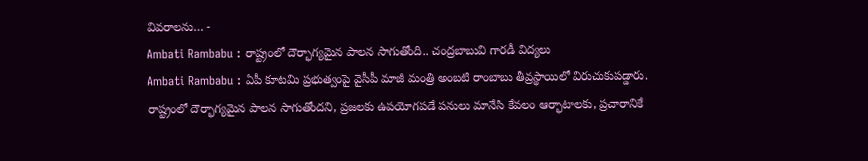వివరాలను… -
Ambati Rambabu : రాష్ట్రంలో దౌర్భాగ్యమైన పాలన సాగుతోంది.. చంద్రబాబువి గారడీ విద్యలు
Ambati Rambabu : ఏపీ కూటమి ప్రభుత్వంపై వైసీపీ మాజీ మంత్రి అంబటి రాంబాబు తీవ్రస్థాయిలో విరుచుకుపడ్డారు. రాష్ట్రంలో దౌర్భాగ్యమైన పాలన సాగుతోందని, ప్రజలకు ఉపయోగపడే పనులు మానేసి కేవలం ఆర్భాటాలకు, ప్రచారానికే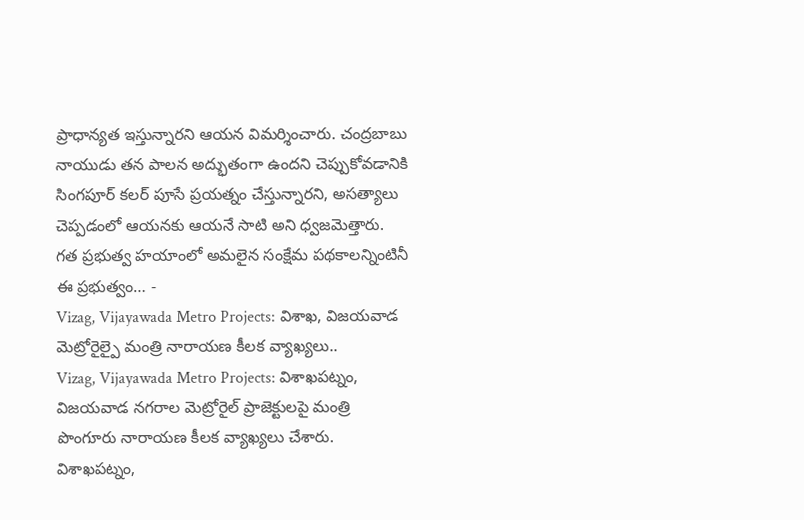ప్రాధాన్యత ఇస్తున్నారని ఆయన విమర్శించారు. చంద్రబాబు నాయుడు తన పాలన అద్భుతంగా ఉందని చెప్పుకోవడానికి సింగపూర్ కలర్ పూసే ప్రయత్నం చేస్తున్నారని, అసత్యాలు చెప్పడంలో ఆయనకు ఆయనే సాటి అని ధ్వజమెత్తారు. గత ప్రభుత్వ హయాంలో అమలైన సంక్షేమ పథకాలన్నింటినీ ఈ ప్రభుత్వం… -
Vizag, Vijayawada Metro Projects: విశాఖ, విజయవాడ మెట్రోరైల్పై మంత్రి నారాయణ కీలక వ్యాఖ్యలు..
Vizag, Vijayawada Metro Projects: విశాఖపట్నం, విజయవాడ నగరాల మెట్రోరైల్ ప్రాజెక్టులపై మంత్రి పొంగూరు నారాయణ కీలక వ్యాఖ్యలు చేశారు. విశాఖపట్నం,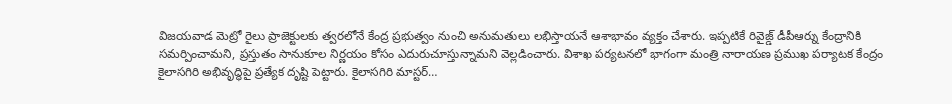విజయవాడ మెట్రో రైలు ప్రాజెక్టులకు త్వరలోనే కేంద్ర ప్రభుత్వం నుంచి అనుమతులు లభిస్తాయనే ఆశాభావం వ్యక్తం చేశారు. ఇప్పటికే రివైజ్డ్ డీపీఆర్ను కేంద్రానికి సమర్పించామని, ప్రస్తుతం సానుకూల నిర్ణయం కోసం ఎదురుచూస్తున్నామని వెల్లడించారు. విశాఖ పర్యటనలో భాగంగా మంత్రి నారాయణ ప్రముఖ పర్యాటక కేంద్రం కైలాసగిరి అభివృద్ధిపై ప్రత్యేక దృష్టి పెట్టారు. కైలాసగిరి మాస్టర్…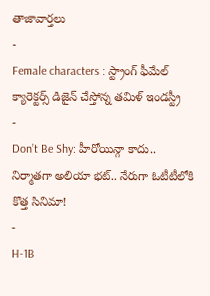తాజావార్తలు
-
Female characters : స్ట్రాంగ్ ఫీమేల్ క్యారెక్టర్స్ డిజైన్ చేస్తోన్న తమిళ్ ఇండస్ట్రీ
-
Don’t Be Shy: హీరోయిన్గా కాదు.. నిర్మాతగా అలియా భట్.. నేరుగా ఓటీటీలోకి కొత్త సినిమా!
-
H-1B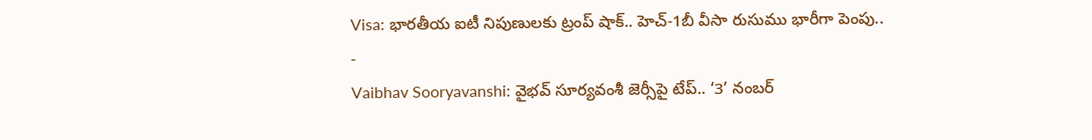Visa: భారతీయ ఐటీ నిపుణులకు ట్రంప్ షాక్.. హెచ్-1బీ వీసా రుసుము భారీగా పెంపు..
-
Vaibhav Sooryavanshi: వైభవ్ సూర్యవంశీ జెర్సీపై టేప్.. ‘3’ నంబర్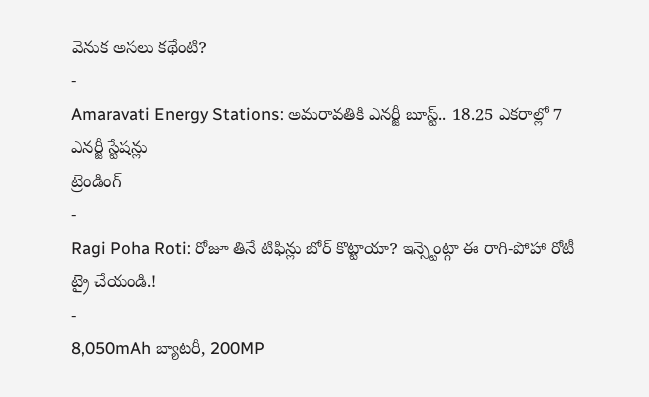వెనుక అసలు కథేంటి?
-
Amaravati Energy Stations: అమరావతికి ఎనర్జీ బూస్ట్.. 18.25 ఎకరాల్లో 7 ఎనర్జీ స్టేషన్లు
ట్రెండింగ్
-
Ragi Poha Roti: రోజూ తినే టిఫిన్లు బోర్ కొట్టాయా? ఇన్స్టెంట్గా ఈ రాగి-పోహా రోటీ ట్రై చేయండి.!
-
8,050mAh బ్యాటరీ, 200MP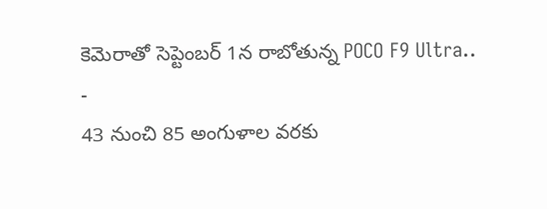కెమెరాతో సెప్టెంబర్ 1న రాబోతున్న POCO F9 Ultra..
-
43 నుంచి 85 అంగుళాల వరకు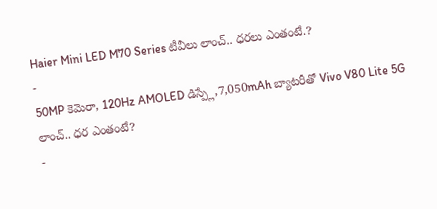Haier Mini LED M70 Series టీవీలు లాంచ్.. ధరలు ఎంతంటే.?
-
50MP కెమెరా, 120Hz AMOLED డిస్ప్లే,7,050mAh బ్యాటరీతో Vivo V80 Lite 5G లాంచ్.. ధర ఎంతంటే?
-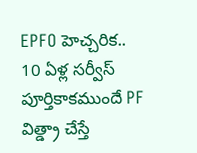EPFO హెచ్చరిక.. 10 ఏళ్ల సర్వీస్ పూర్తికాకముందే PF విత్డ్రా చేస్తే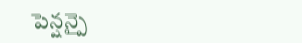పెన్షన్పై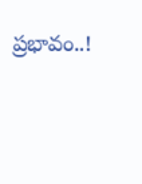ప్రభావం..!